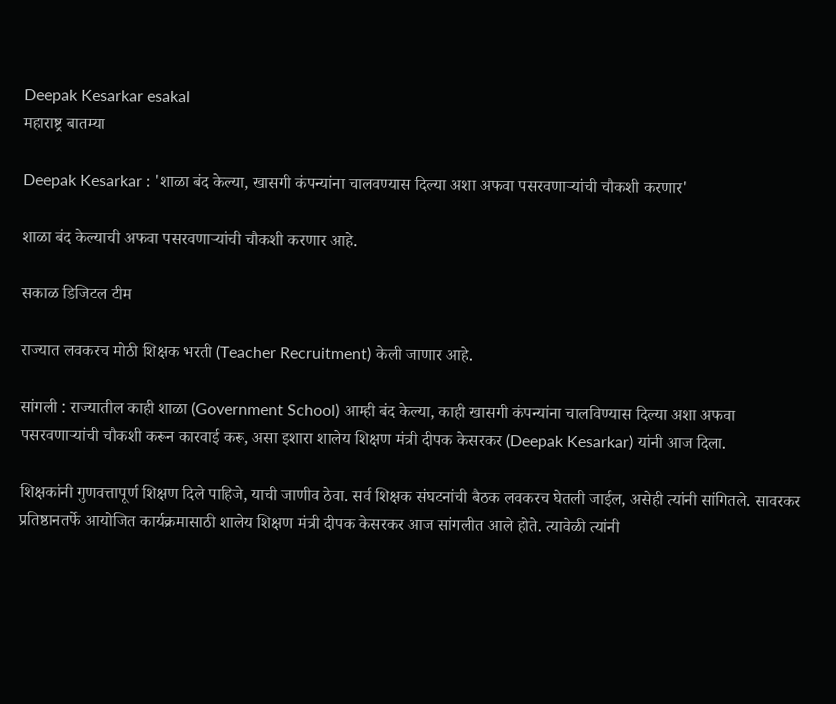Deepak Kesarkar esakal
महाराष्ट्र बातम्या

Deepak Kesarkar : 'शाळा बंद केल्या, खासगी कंपन्यांना चालवण्यास दिल्या अशा अफवा पसरवणाऱ्यांची चौकशी करणार'

शाळा बंद केल्याची अफवा पसरवणाऱ्यांची चौकशी करणार आहे.

सकाळ डिजिटल टीम

राज्यात लवकरच मोठी शिक्षक भरती (Teacher Recruitment) केली जाणार आहे.

सांगली : राज्यातील काही शाळा (Government School) आम्ही बंद केल्या, काही खासगी कंपन्यांना चालविण्यास दिल्या अशा अफवा पसरवणाऱ्यांची चौकशी करून कारवाई करू, असा इशारा शालेय शिक्षण मंत्री दीपक केसरकर (Deepak Kesarkar) यांनी आज दिला.

शिक्षकांनी गुणवत्तापूर्ण शिक्षण दिले पाहिजे, याची जाणीव ठेवा. सर्व शिक्षक संघटनांची बैठक लवकरच घेतली जाईल, असेही त्यांनी सांगितले. सावरकर प्रतिष्ठानतर्फे आयोजित कार्यक्रमासाठी शालेय शिक्षण मंत्री दीपक केसरकर आज सांगलीत आले होते. त्यावेळी त्यांनी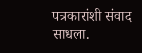पत्रकारांशी संवाद साधला.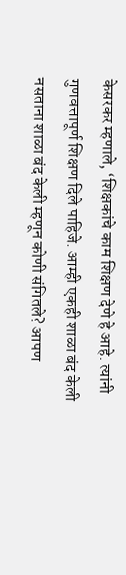केसरकर म्हणाले, ‘शिक्षकांचे काम शिक्षण देणे हे आहे. त्यांनी गुणवत्तापूर्ण शिक्षण दिले पाहिजे. आम्ही एकही शाळा बंद केली नसताना शाळा बंद केली म्हणून कोणी संगितले? आपण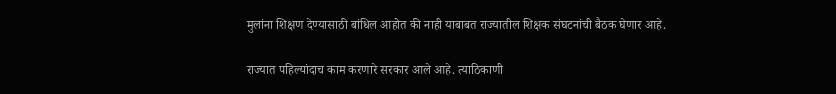मुलांना शिक्षण देण्यासाठी बांधिल आहोत की नाही याबाबत राज्यातील शिक्षक संघटनांची बैठक घेणार आहे.

राज्यात पहिल्यांदाच काम करणारे सरकार आले आहे. त्याठिकाणी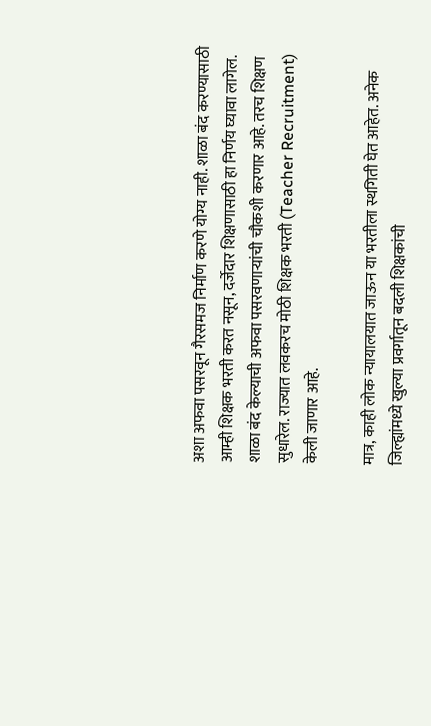अशा अफवा पसरवून गैरसमज निर्माण करणे योग्य नाही. शाळा बंद करण्यासाठी आम्ही शिक्षक भरती करत नसून, दर्जेदार शिक्षणासाठी हा निर्णय घ्यावा लागेल. शाळा बंद केल्याची अफवा पसरवणाऱ्यांची चौकशी करणार आहे. तरच शिक्षण सुधारेल. राज्यात लवकरच मोठी शिक्षक भरती (Teacher Recruitment) केली जाणार आहे.

मात्र, काही लोक न्यायालयात जाऊन या भरतीला स्थगिती घेत आहेत. अनेक जिल्ह्यांमध्ये खुल्या प्रवर्गातून बदली शिक्षकांची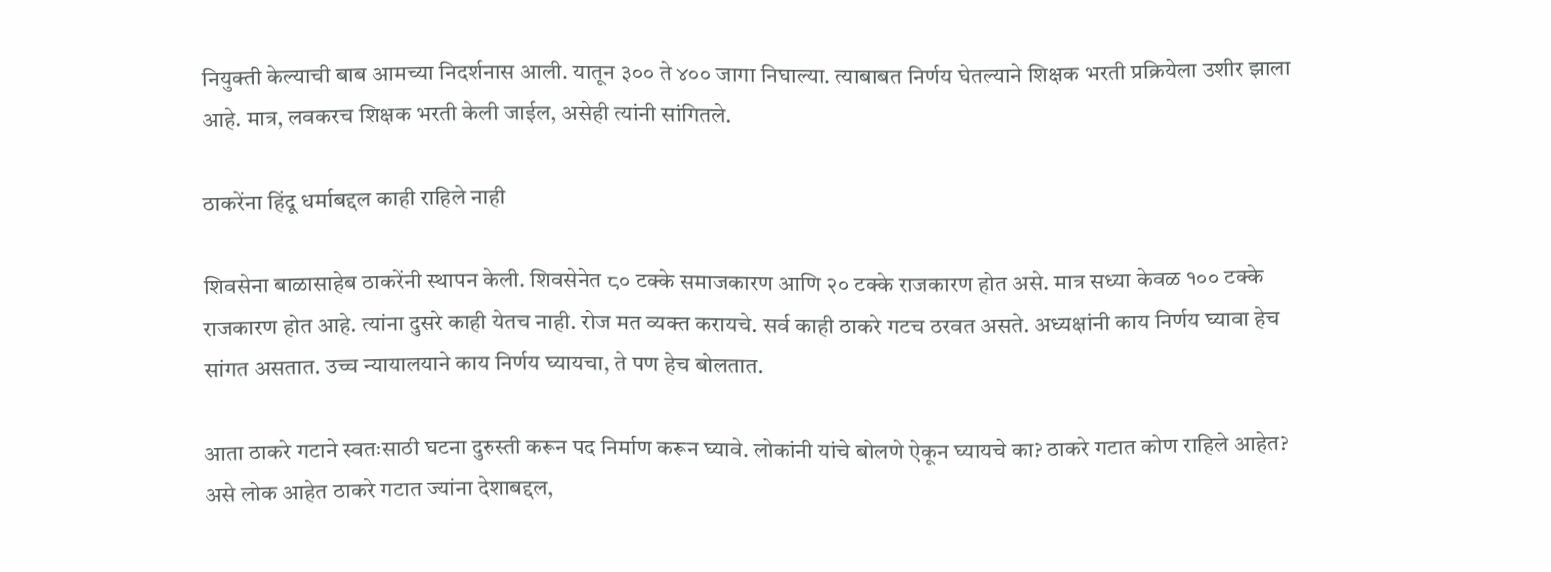नियुक्ती केल्याची बाब आमच्या निदर्शनास आली. यातून ३०० ते ४०० जागा निघाल्या. त्याबाबत निर्णय घेतल्याने शिक्षक भरती प्रक्रियेला उशीर झाला आहे. मात्र, लवकरच शिक्षक भरती केली जाईल, असेही त्यांनी सांगितले.

ठाकरेंना हिंदू धर्माबद्दल काही राहिले नाही

शिवसेना बाळासाहेब ठाकरेंनी स्थापन केली. शिवसेनेत ८० टक्के समाजकारण आणि २० टक्के राजकारण होत असे. मात्र सध्या केवळ १०० टक्के राजकारण होत आहे. त्यांना दुसरे काही येतच नाही. रोज मत व्यक्त करायचे. सर्व काही ठाकरे गटच ठरवत असते. अध्यक्षांनी काय निर्णय घ्यावा हेच सांगत असतात. उच्च न्यायालयाने काय निर्णय घ्यायचा, ते पण हेच बोलतात.

आता ठाकरे गटाने स्वतःसाठी घटना दुरुस्ती करून पद निर्माण करून घ्यावे. लोकांनी यांचे बोलणे ऐकून घ्यायचे का? ठाकरे गटात कोण राहिले आहेत? असे लोक आहेत ठाकरे गटात ज्यांना देशाबद्दल,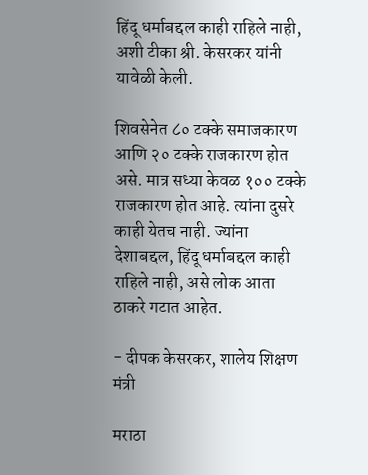हिंदू धर्माबद्दल काही राहिले नाही, अशी टीका श्री. केसरकर यांनी यावेळी केली.

शिवसेनेत ८० टक्के समाजकारण आणि २० टक्के राजकारण होत असे. मात्र सध्या केवळ १०० टक्के राजकारण होत आहे. त्यांना दुसरे काही येतच नाही. ज्यांना देशाबद्दल, हिंदू धर्माबद्दल काही राहिले नाही, असे लोक आता ठाकरे गटात आहेत.

- दीपक केसरकर, शालेय शिक्षण मंत्री

मराठा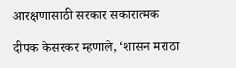आरक्षणासाठी सरकार सकारात्मक

दीपक केसरकर म्हणाले, ‘शासन मराठा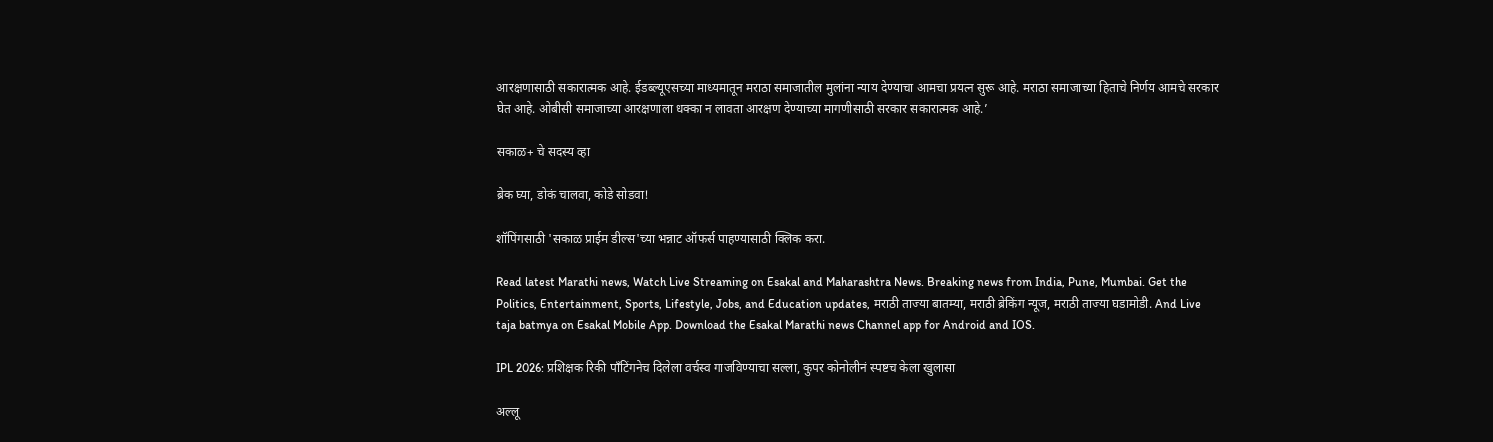आरक्षणासाठी सकारात्मक आहे. ईडब्ल्यूएसच्या माध्यमातून मराठा समाजातील मुलांना न्याय देण्याचा आमचा प्रयत्न सुरू आहे. मराठा समाजाच्या हिताचे निर्णय आमचे सरकार घेत आहे. ओबीसी समाजाच्या आरक्षणाला धक्का न लावता आरक्षण देण्याच्या मागणीसाठी सरकार सकारात्मक आहे.’

सकाळ+ चे सदस्य व्हा

ब्रेक घ्या, डोकं चालवा, कोडे सोडवा!

शॉपिंगसाठी 'सकाळ प्राईम डील्स'च्या भन्नाट ऑफर्स पाहण्यासाठी क्लिक करा.

Read latest Marathi news, Watch Live Streaming on Esakal and Maharashtra News. Breaking news from India, Pune, Mumbai. Get the Politics, Entertainment, Sports, Lifestyle, Jobs, and Education updates, मराठी ताज्या बातम्या, मराठी ब्रेकिंग न्यूज, मराठी ताज्या घडामोडी. And Live taja batmya on Esakal Mobile App. Download the Esakal Marathi news Channel app for Android and IOS.

IPL 2026: प्रशिक्षक रिकी पाँटिंगनेच दिलेला वर्चस्व गाजविण्याचा सल्ला, कुपर कोनोलीनं स्पष्टच केला खुलासा

अल्लू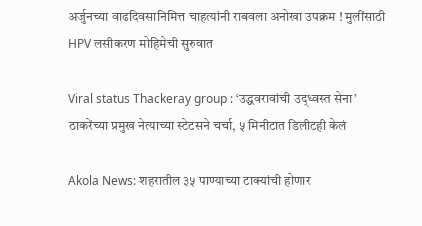अर्जुनच्या वाढदिवसानिमित्त चाहत्यांनी राबवला अनोखा उपक्रम ! मुलींसाठी HPV लसीकरण मोहिमेची सुरुवात

Viral status Thackeray group : ‘उद्धवरावांची उद्‌ध्वस्त सेना’ ठाकरेंच्या प्रमुख नेत्याच्या स्टेटसने चर्चा, ५ मिनीटात डिलीटही केलं

Akola News: शहरातील ३५ पाण्याच्या टाक्यांची होणार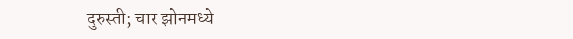दुरुस्ती; चार झोनमध्ये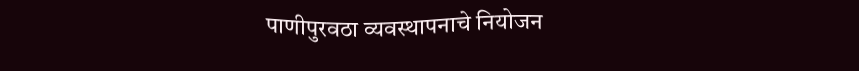पाणीपुरवठा व्यवस्थापनाचे नियोजन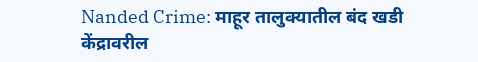Nanded Crime: माहूर तालुक्यातील बंद खडी केंद्रावरील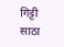गिट्टी साठा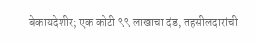बेकायदेशीर; एक कोटी ९९ लाखाचा दंड, तहसीलदारांची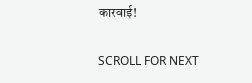कारवाई!

SCROLL FOR NEXT